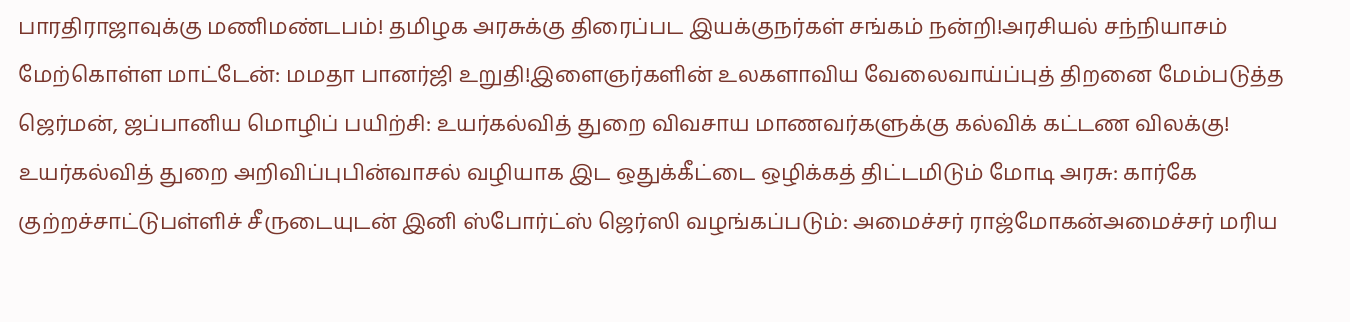பாரதிராஜாவுக்கு மணிமண்டபம்! தமிழக அரசுக்கு திரைப்பட இயக்குநர்கள் சங்கம் நன்றி!அரசியல் சந்நியாசம் மேற்கொள்ள மாட்டேன்: மமதா பானர்ஜி உறுதி!இளைஞர்களின் உலகளாவிய வேலைவாய்ப்புத் திறனை மேம்படுத்த ஜெர்மன், ஜப்பானிய மொழிப் பயிற்சி: உயர்கல்வித் துறை விவசாய மாணவர்களுக்கு கல்விக் கட்டண விலக்கு! உயர்கல்வித் துறை அறிவிப்புபின்வாசல் வழியாக இட ஒதுக்கீட்டை ஒழிக்கத் திட்டமிடும் மோடி அரசு: கார்கே குற்றச்சாட்டுபள்ளிச் சீருடையுடன் இனி ஸ்போர்ட்ஸ் ஜெர்ஸி வழங்கப்படும்: அமைச்சர் ராஜ்மோகன்அமைச்சர் மரிய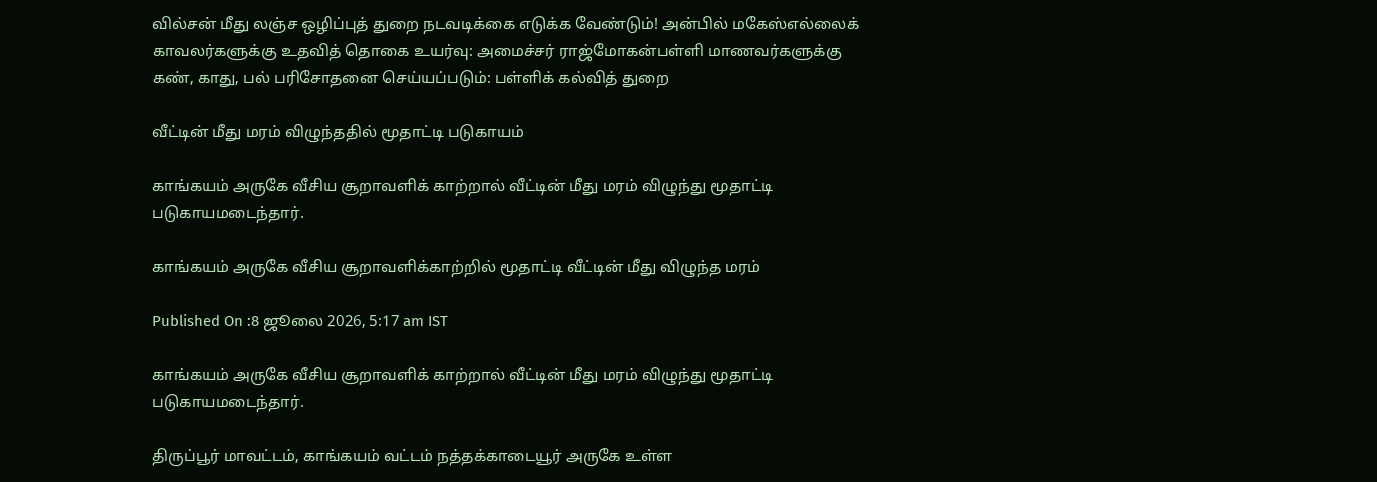வில்சன் மீது லஞ்ச ஒழிப்புத் துறை நடவடிக்கை எடுக்க வேண்டும்! அன்பில் மகேஸ்எல்லைக் காவலர்களுக்கு உதவித் தொகை உயர்வு: அமைச்சர் ராஜ்மோகன்பள்ளி மாணவர்களுக்கு கண், காது, பல் பரிசோதனை செய்யப்படும்: பள்ளிக் கல்வித் துறை

வீட்டின் மீது மரம் விழுந்ததில் மூதாட்டி படுகாயம்

காங்கயம் அருகே வீசிய சூறாவளிக் காற்றால் வீட்டின் மீது மரம் விழுந்து மூதாட்டி படுகாயமடைந்தார்.

காங்கயம் அருகே வீசிய சூறாவளிக்காற்றில் மூதாட்டி வீட்டின் மீது விழுந்த மரம்

Published On :8 ஜூலை 2026, 5:17 am IST

காங்கயம் அருகே வீசிய சூறாவளிக் காற்றால் வீட்டின் மீது மரம் விழுந்து மூதாட்டி படுகாயமடைந்தார்.

திருப்பூர் மாவட்டம், காங்கயம் வட்டம் நத்தக்காடையூர் அருகே உள்ள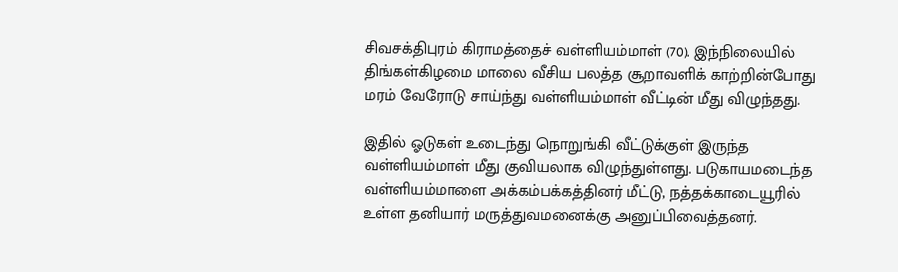சிவசக்திபுரம் கிராமத்தைச் வள்ளியம்மாள் (70). இந்நிலையில் திங்கள்கிழமை மாலை வீசிய பலத்த சூறாவளிக் காற்றின்போது மரம் வேரோடு சாய்ந்து வள்ளியம்மாள் வீட்டின் மீது விழுந்தது.

இதில் ஓடுகள் உடைந்து நொறுங்கி வீட்டுக்குள் இருந்த வள்ளியம்மாள் மீது குவியலாக விழுந்துள்ளது. படுகாயமடைந்த வள்ளியம்மாளை அக்கம்பக்கத்தினர் மீட்டு, நத்தக்காடையூரில் உள்ள தனியார் மருத்துவமனைக்கு அனுப்பிவைத்தனர்.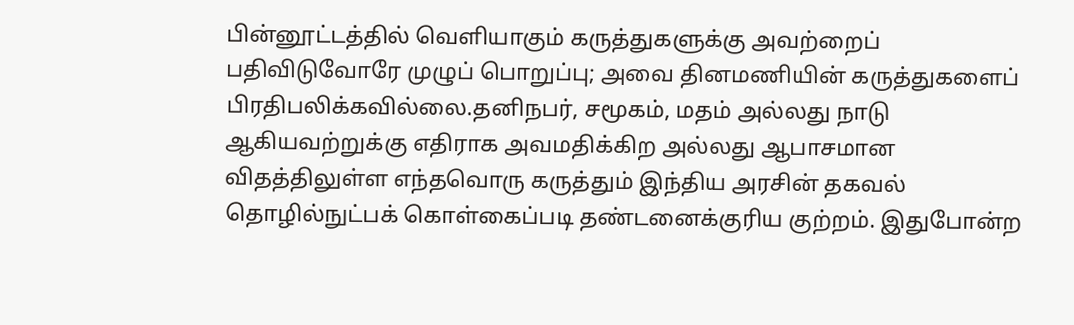பின்னூட்டத்தில் வெளியாகும் கருத்துகளுக்கு அவற்றைப் பதிவிடுவோரே முழுப் பொறுப்பு; அவை தினமணியின் கருத்துகளைப் பிரதிபலிக்கவில்லை.தனிநபர், சமூகம், மதம் அல்லது நாடு ஆகியவற்றுக்கு எதிராக அவமதிக்கிற அல்லது ஆபாசமான விதத்திலுள்ள எந்தவொரு கருத்தும் இந்திய அரசின் தகவல் தொழில்நுட்பக் கொள்கைப்படி தண்டனைக்குரிய குற்றம். இதுபோன்ற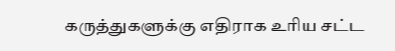கருத்துகளுக்கு எதிராக உரிய சட்ட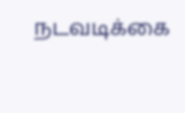நடவடிக்கை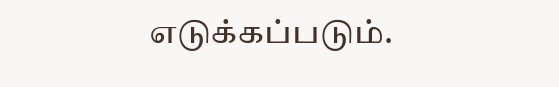எடுக்கப்படும்.